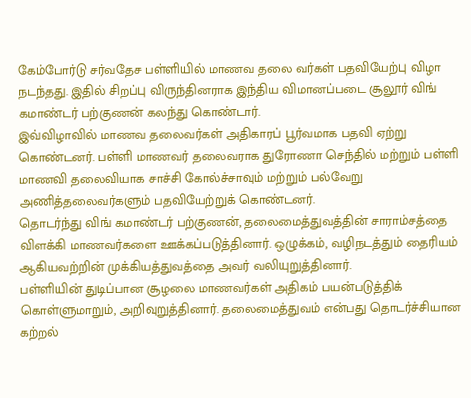கேம்போர்டு சர்வதேச பள்ளியில் மாணவ தலை வர்கள் பதவியேற்பு விழா நடந்தது. இதில் சிறப்பு விருந்தினராக இந்திய விமானப்படை சூலூர் விங் கமாண்டர் பற்குணன் கலந்து கொண்டார்.
இவ்விழாவில் மாணவ தலைவர்கள் அதிகாரப் பூர்வமாக பதவி ஏற்று கொண்டனர். பள்ளி மாணவர் தலைவராக துரோணா செந்தில் மற்றும் பள்ளி மாணவி தலைவியாக சாச்சி கோல்ச்சாவும் மற்றும் பல்வேறு அணித்தலைவர்களும் பதவியேற்றுக் கொண்டனர்.
தொடர்ந்து விங் கமாண்டர் பற்குணன், தலைமைத்துவத்தின் சாராம்சத்தை விளக்கி மாணவர்களை ஊக்கப்படுத்தினார். ஒழுக்கம், வழிநடத்தும் தைரியம் ஆகியவற்றின் முக்கியத்துவத்தை அவர் வலியுறுத்தினார்.
பள்ளியின் துடிப்பான சூழலை மாணவர்கள் அதிகம் பயன்படுத்திக் கொள்ளுமாறும், அறிவுறுத்தினார். தலைமைத்துவம் என்பது தொடர்ச்சியான கற்றல்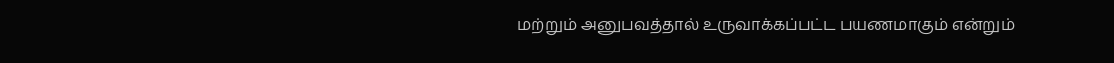மற்றும் அனுபவத்தால் உருவாக்கப்பட்ட பயணமாகும் என்றும்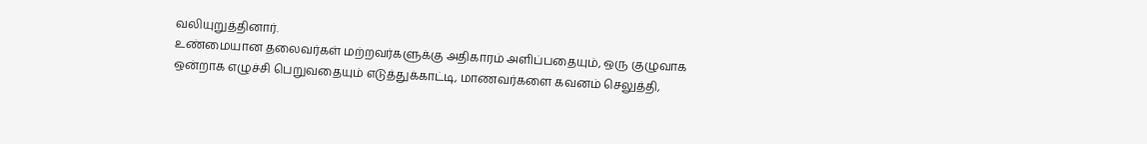வலியுறுத்தினார்.
உண்மையான தலைவர்கள் மற்றவர்களுக்கு அதிகாரம் அளிப்பதையும், ஒரு குழுவாக ஒன்றாக எழுச்சி பெறுவதையும் எடுத்துக்காட்டி, மாணவர்களை கவனம் செலுத்தி,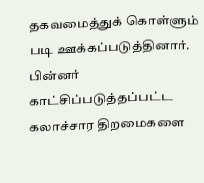தகவமைத்துக் கொள்ளும் படி ஊக்கப்படுத்தினார்.
பின்னர் காட்சிப்படுத்தப்பட்ட கலாச்சார திறமைகளை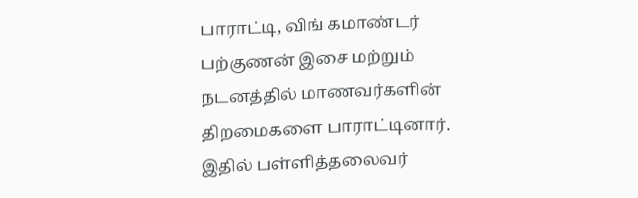பாராட்டி, விங் கமாண்டர் பற்குணன் இசை மற்றும் நடனத்தில் மாணவர்களின் திறமைகளை பாராட்டினார்.
இதில் பள்ளித்தலைவர்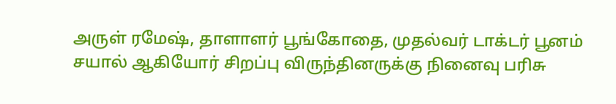அருள் ரமேஷ், தாளாளர் பூங்கோதை, முதல்வர் டாக்டர் பூனம் சயால் ஆகியோர் சிறப்பு விருந்தினருக்கு நினைவு பரிசு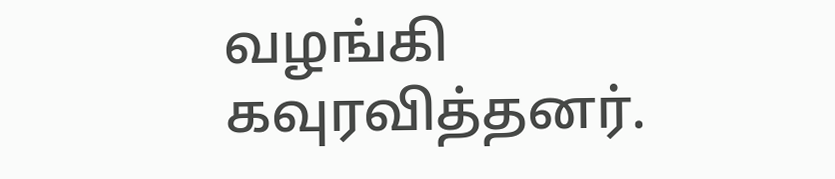வழங்கி கவுரவித்தனர்.